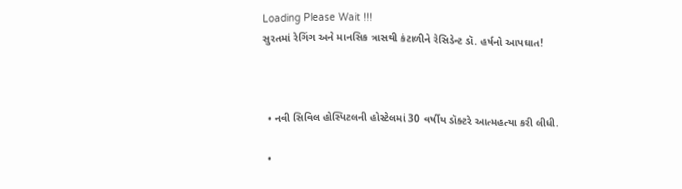Loading Please Wait !!!
સુરતમાં રેગિંગ અને માનસિક ત્રાસથી કંટાળીને રેસિડેન્ટ ડૉ. હર્ષનો આપઘાત!



  • નવી સિવિલ હોસ્પિટલની હોસ્ટેલમાં 30 વર્ષીય ડૉક્ટરે આત્મહત્યા કરી લીધી.

  •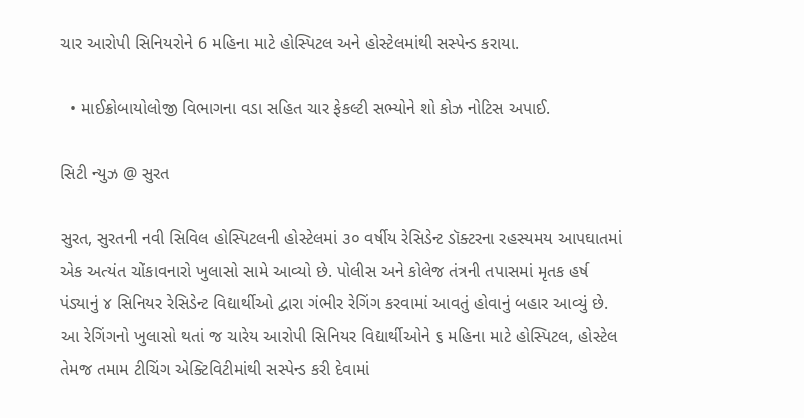ચાર આરોપી સિનિયરોને 6 મહિના માટે હોસ્પિટલ અને હોસ્ટેલમાંથી સસ્પેન્ડ કરાયા.

  • માઈક્રોબાયોલોજી વિભાગના વડા સહિત ચાર ફેકલ્ટી સભ્યોને શો કોઝ નોટિસ અપાઈ.

સિટી ન્યુઝ @ સુરત

સુરત, સુરતની નવી સિવિલ હોસ્પિટલની હોસ્ટેલમાં ૩૦ વર્ષીય રેસિડેન્ટ ડૉક્ટરના રહસ્યમય આપઘાતમાં એક અત્યંત ચોંકાવનારો ખુલાસો સામે આવ્યો છે. પોલીસ અને કોલેજ તંત્રની તપાસમાં મૃતક હર્ષ પંડ્યાનું ૪ સિનિયર રેસિડેન્ટ વિદ્યાર્થીઓ દ્વારા ગંભીર રેગિંગ કરવામાં આવતું હોવાનું બહાર આવ્યું છે. આ રેગિંગનો ખુલાસો થતાં જ ચારેય આરોપી સિનિયર વિદ્યાર્થીઓને ૬ મહિના માટે હોસ્પિટલ, હોસ્ટેલ તેમજ તમામ ટીચિંગ એક્ટિવિટીમાંથી સસ્પેન્ડ કરી દેવામાં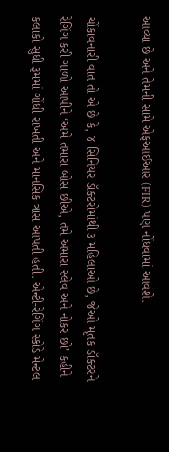આવ્યા છે અને તેમની સામે એફઆઈઆર (FIR) પણ નોંધવામાં આવશે.

ચોંકાવનારી વાત તો એ છે કે, ૪ સિનિયર ડૉક્ટરોમાંથી ૩ મહિલાઓ છે, જેઓ મૃતક ડૉક્ટરને રેગિંગ કરી ગાળો આપીને ‘અમે તમારા બોસ છીએ, તમે અમારા સ્લેવ અને નોકર છો’ કહીને કલાકો સુધી રૂમમાં ગોંધી રાખતી અને માનસિક ત્રાસ આપતી હતી. એન્ટી-રેગિંગ સ્કોડે મેન્ટલ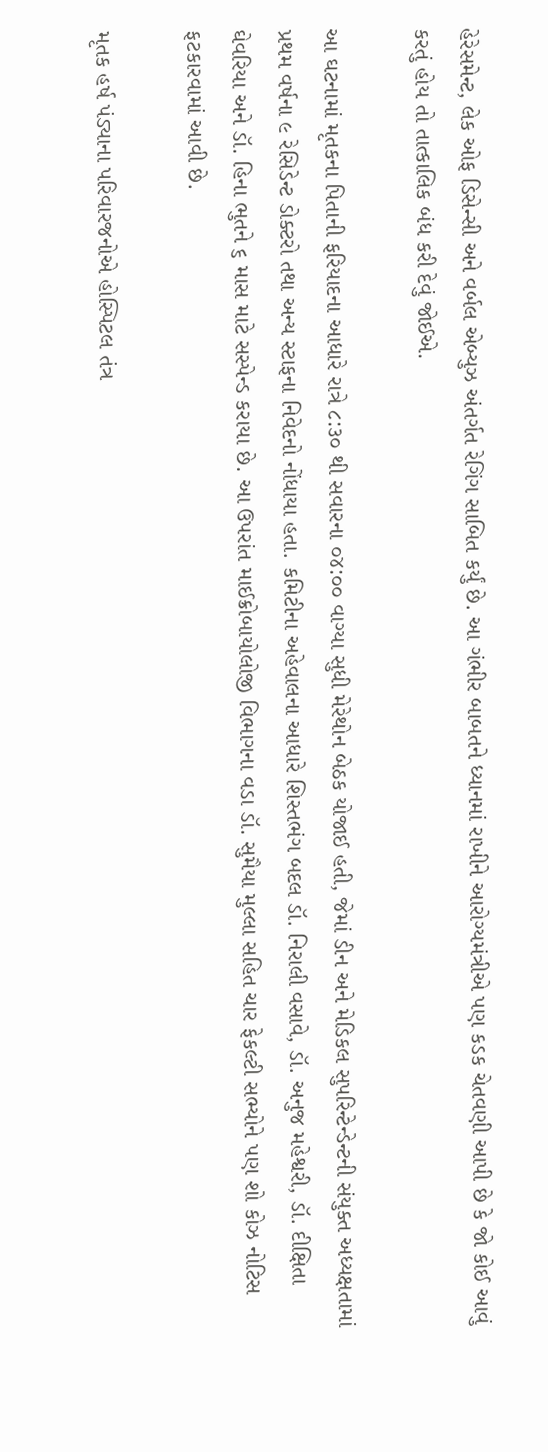હેરેસમેન્ટ, લેક ઓફ ડિસેન્સી અને વર્બલ એબ્યુઝ અંતર્ગત રેગિંગ સાબિત કર્યું છે. આ ગંભીર બાબતને ધ્યાનમાં રાખીને આરોગ્યમંત્રીએ પણ કડક ચેતવણી આપી છે કે જો કોઈ આવું કરતું હોય તો તાત્કાલિક બંધ કરી દેવું જોઈએ.

આ ઘટનામાં મૃતકના પિતાની ફરિયાદના આધારે રાત્રે ૮:૩૦ થી સવારના ૦૪:૦૦ વાગ્યા સુધી મેરેથોન બેઠક યોજાઈ હતી, જેમાં ડીન અને મેડિકલ સુપરિન્ટેન્ડેન્ટની સંયુક્ત અધ્યક્ષતામાં પ્રથમ વર્ષના ૯ રેસિડેન્ટ ડોક્ટરો તથા અન્ય સ્ટાફના નિવેદનો નોંધાયા હતા. કમિટીના અહેવાલના આધારે શિસ્તભંગ બદલ ડૉ. નિરાલી વસાવે, ડૉ. અનુજ મહેશ્વરી, ડૉ. દીક્ષિતા ઘેવરિયા અને ડૉ. હિના ભુતને ૬ માસ માટે સસ્પેન્ડ કરાયા છે. આ ઉપરાંત માઈક્રોબાયોલોજી વિભાગના વડા ડૉ. સુમૈયા મુલ્લા સહિત ચાર ફેકલ્ટી સભ્યોને પણ શો કોઝ નોટિસ ફટકારવામાં આવી છે.

મૃતક હર્ષ પંડ્યાના પરિવારજનોએ હોસ્પિટલ તંત્ર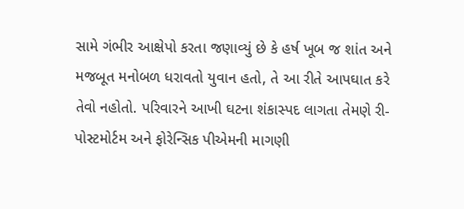સામે ગંભીર આક્ષેપો કરતા જણાવ્યું છે કે હર્ષ ખૂબ જ શાંત અને મજબૂત મનોબળ ધરાવતો યુવાન હતો, તે આ રીતે આપઘાત કરે તેવો નહોતો. પરિવારને આખી ઘટના શંકાસ્પદ લાગતા તેમણે રી-પોસ્ટમોર્ટમ અને ફોરેન્સિક પીએમની માગણી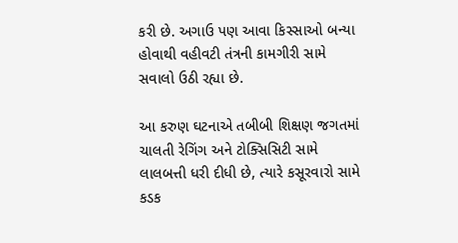કરી છે. અગાઉ પણ આવા કિસ્સાઓ બન્યા હોવાથી વહીવટી તંત્રની કામગીરી સામે સવાલો ઉઠી રહ્યા છે.

આ કરુણ ઘટનાએ તબીબી શિક્ષણ જગતમાં ચાલતી રેગિંગ અને ટોક્સિસિટી સામે લાલબત્તી ધરી દીધી છે, ત્યારે કસૂરવારો સામે કડક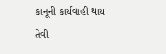કાનૂની કાર્યવાહી થાય તેવી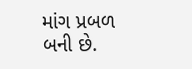માંગ પ્રબળ બની છે.